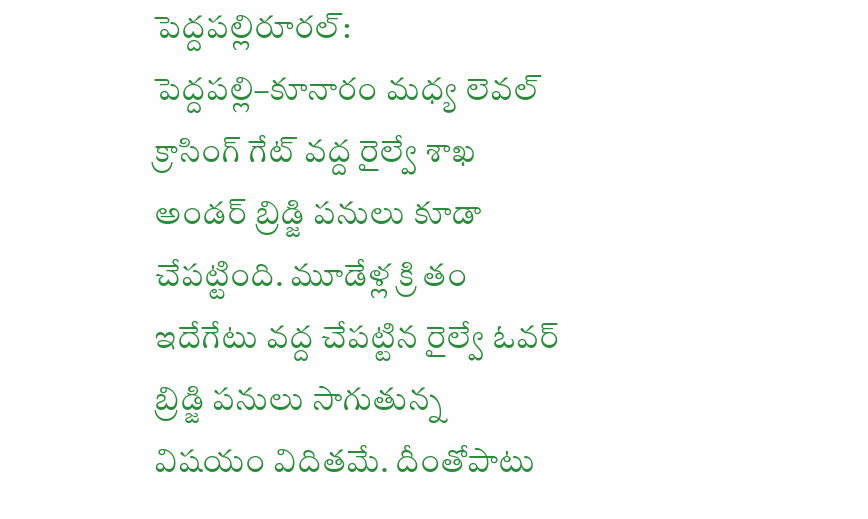పెద్దపల్లిరూరల్: పెద్దపల్లి–కూనారం మధ్య లెవల్ క్రాసింగ్ గేట్ వద్ద రైల్వే శాఖ అండర్ బ్రిడ్జి పనులు కూడా చేపట్టింది. మూడేళ్ల క్రి తం ఇదేగేటు వద్ద చేపట్టిన రైల్వే ఓవర్ బ్రిడ్జి పనులు సాగుతున్న విషయం విదితమే. దీంతోపాటు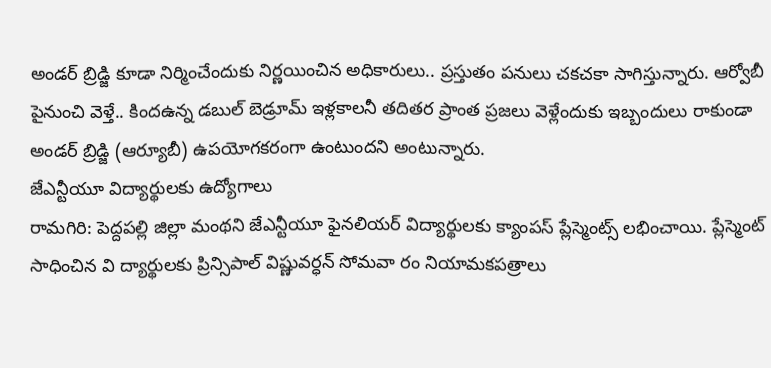అండర్ బ్రిడ్జి కూడా నిర్మించేందుకు నిర్ణయించిన అధికారులు.. ప్రస్తుతం పనులు చకచకా సాగిస్తున్నారు. ఆర్వోబీ పైనుంచి వెళ్తే.. కిందఉన్న డబుల్ బెడ్రూమ్ ఇళ్లకాలనీ తదితర ప్రాంత ప్రజలు వెళ్లేందుకు ఇబ్బందులు రాకుండా అండర్ బ్రిడ్జి (ఆర్యూబీ) ఉపయోగకరంగా ఉంటుందని అంటున్నారు.
జేఎన్టీయూ విద్యార్థులకు ఉద్యోగాలు
రామగిరి: పెద్దపల్లి జిల్లా మంథని జేఎన్టీయూ ఫైనలియర్ విద్యార్థులకు క్యాంపస్ ప్లేస్మెంట్స్ లభించాయి. ప్లేస్మెంట్ సాధించిన వి ద్యార్థులకు ప్రిన్సిపాల్ విష్ణువర్ధన్ సోమవా రం నియామకపత్రాలు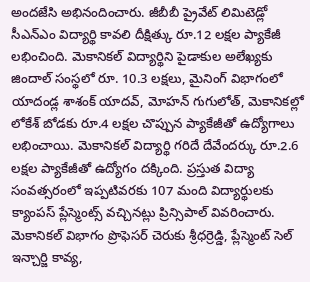అందజేసి అభినందించారు. జీబీబీ ప్రైవేట్ లిమిటెడ్లో సీఎన్ఎం విద్యార్థి కావలి దీక్షిత్కు రూ.12 లక్షల ప్యాకేజీ లభించింది. మెకానికల్ విద్యార్థిని పైడాకుల అలేఖ్యకు జిందాల్ సంస్థలో రూ. 10.3 లక్షలు, మైనింగ్ విభాగంలో యాదండ్ల శాశంక్ యాదవ్, మోహన్ గుగులోత్, మెకానికల్లో లోకేశ్ బోడకు రూ.4 లక్షల చొప్పున ప్యాకేజీతో ఉద్యోగాలు లభించాయి. మెకానికల్ విద్యార్థి గరిదే దేవేందర్కు రూ.2.6 లక్షల ప్యాకేజీతో ఉద్యోగం దక్కింది. ప్రస్తుత విద్యా సంవత్సరంలో ఇప్పటివరకు 107 మంది విద్యార్థులకు క్యాంపస్ ప్లేస్మెంట్స్ వచ్చినట్లు ప్రిన్సిపాల్ వివరించారు. మెకానికల్ విభాగం ప్రొఫెసర్ చెరుకు శ్రీధర్రెడ్డి, ప్లేస్మెంట్ సెల్ ఇన్చార్జి కావ్య,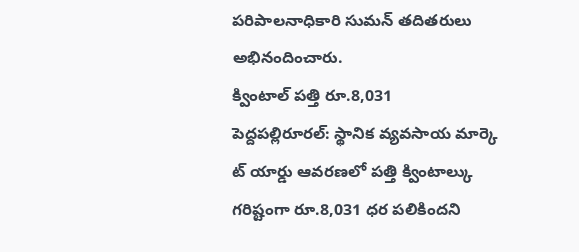పరిపాలనాధికారి సుమన్ తదితరులు అభినందించారు.
క్వింటాల్ పత్తి రూ.8,031
పెద్దపల్లిరూరల్: స్థానిక వ్యవసాయ మార్కె ట్ యార్డు ఆవరణలో పత్తి క్వింటాల్కు గరిష్టంగా రూ.8,031 ధర పలికిందని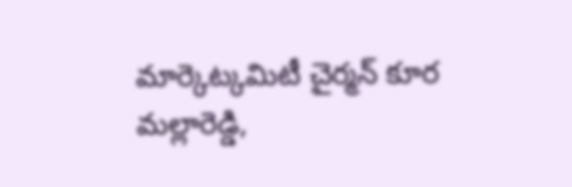మార్కెట్కమిటీ చైర్మన్ కూర మల్లారెడ్డి,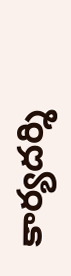కార్యదర్శి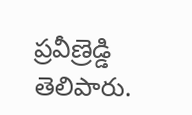ప్రవీణ్రెడ్డి తెలిపారు.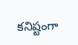కనిష్టంగా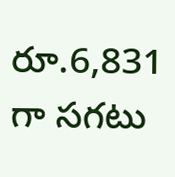రూ.6,831 గా సగటు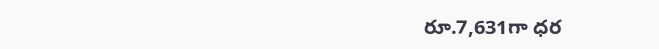రూ.7,631గా ధర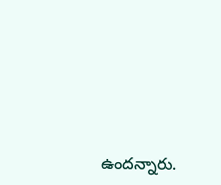ఉందన్నారు.